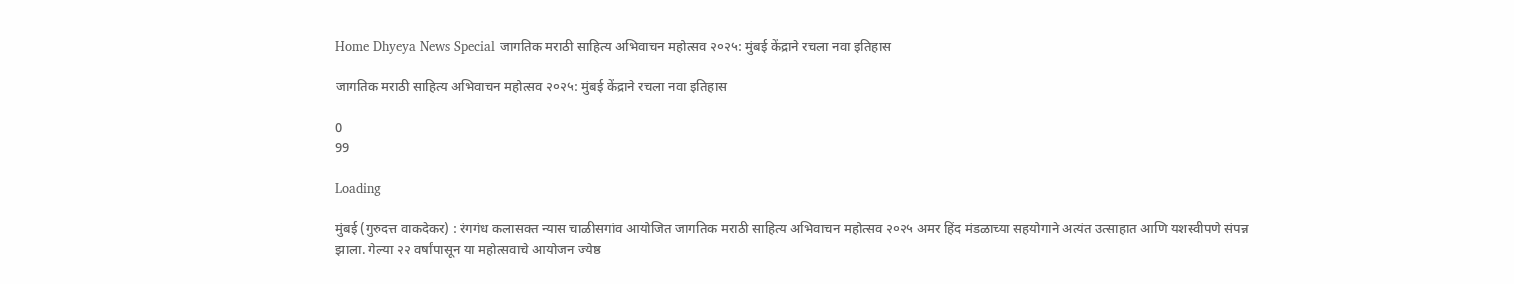Home Dhyeya News Special जागतिक मराठी साहित्य अभिवाचन महोत्सव २०२५: मुंबई केंद्राने रचला नवा इतिहास

जागतिक मराठी साहित्य अभिवाचन महोत्सव २०२५: मुंबई केंद्राने रचला नवा इतिहास

0
99

Loading

मुंबई (गुरुदत्त वाकदेकर) : रंगगंध कलासक्त न्यास चाळीसगांव आयोजित जागतिक मराठी साहित्य अभिवाचन महोत्सव २०२५ अमर हिंद मंडळाच्या सहयोगाने अत्यंत उत्साहात आणि यशस्वीपणे संपन्न झाला. गेल्या २२ वर्षांपासून या महोत्सवाचे आयोजन ज्येष्ठ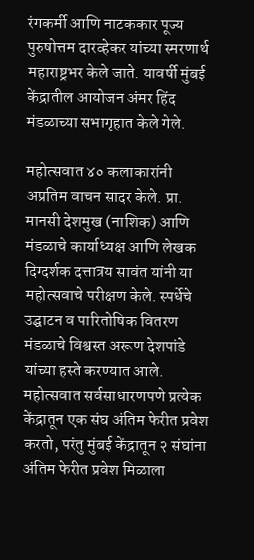रंगकर्मी आणि नाटककार पूज्य पुरुषोत्तम दारव्हेकर यांच्या स्मरणार्थ महाराष्ट्रभर केले जाते. यावर्षी मुंबई केंद्रातील आयोजन अंमर हिंद मंडळाच्या सभागृहात केले गेले.

महोत्सवात ४० कलाकारांनी अप्रतिम वाचन सादर केले. प्रा. मानसी देशमुख (नाशिक) आणि मंडळाचे कार्याध्यक्ष आणि लेखक दिग्दर्शक दत्तात्रय सावंत यांनी या महोत्सवाचे परीक्षण केले. स्पर्धेचे उद्घाटन व पारितोषिक वितरण मंडळाचे विश्वस्त अरूण देशपांडे यांच्या हस्ते करण्यात आले. महोत्सवात सर्वसाधारणपणे प्रत्येक केंद्रातून एक संघ अंतिम फेरीत प्रवेश करतो, परंतु मुंबई केंद्रातून २ संघांना अंतिम फेरीत प्रवेश मिळाला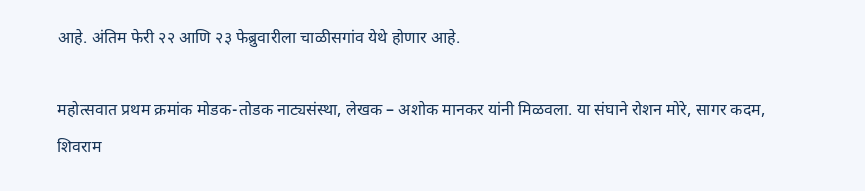आहे. अंतिम फेरी २२ आणि २३ फेब्रुवारीला चाळीसगांव येथे होणार आहे.

महोत्सवात प्रथम क्रमांक मोडक-तोडक नाट्यसंस्था, लेखक – अशोक मानकर यांनी मिळवला. या संघाने रोशन मोरे, सागर कदम, शिवराम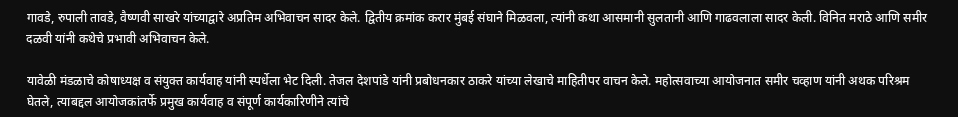गावडे, रुपाली तावडे, वैष्णवी साखरे यांच्याद्वारे अप्रतिम अभिवाचन सादर केले. द्वितीय क्रमांक करार मुंबई संघाने मिळवला, त्यांनी कथा आसमानी सुलतानी आणि गाढवलाला सादर केली. विनित मराठे आणि समीर दळवी यांनी कथेचे प्रभावी अभिवाचन केले.

यावेळी मंडळाचे कोषाध्यक्ष व संयुक्त कार्यवाह यांनी स्पर्धेला भेट दिली. तेजल देशपांडे यांनी प्रबोधनकार ठाकरे यांच्या लेखाचे माहितीपर वाचन केले. महोत्सवाच्या आयोजनात समीर चव्हाण यांनी अथक परिश्रम घेतले, त्याबद्दल आयोजकांतर्फे प्रमुख कार्यवाह व संपूर्ण कार्यकारिणीने त्यांचे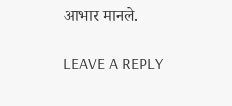आभार मानले.

LEAVE A REPLY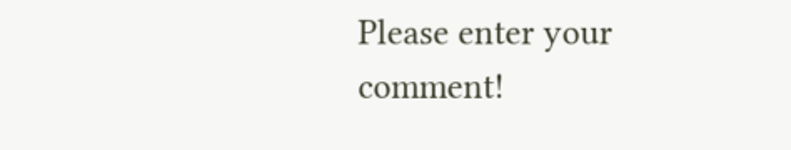Please enter your comment!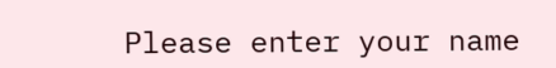Please enter your name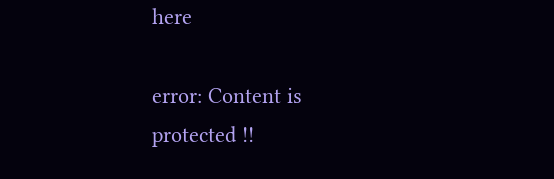here

error: Content is protected !!